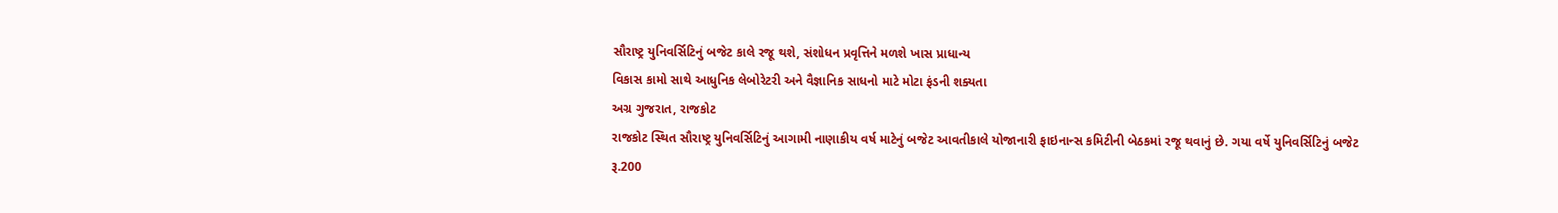સૌરાષ્ટ્ર યુનિવર્સિટિનું બજેટ કાલે રજૂ થશે, સંશોધન પ્રવૃત્તિને મળશે ખાસ પ્રાધાન્ય
વિકાસ કામો સાથે આધુનિક લેબોરેટરી અને વૈજ્ઞાનિક સાધનો માટે મોટા ફંડની શક્યતા
અગ્ર ગુજરાત, રાજકોટ
રાજકોટ સ્થિત સૌરાષ્ટ્ર યુનિવર્સિટિનું આગામી નાણાકીય વર્ષ માટેનું બજેટ આવતીકાલે યોજાનારી ફાઇનાન્સ કમિટીની બેઠકમાં રજૂ થવાનું છે. ગયા વર્ષે યુનિવર્સિટિનું બજેટ રૂ.200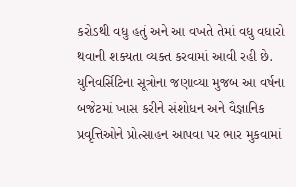કરોડથી વધુ હતું અને આ વખતે તેમાં વધુ વધારો થવાની શક્યતા વ્યક્ત કરવામાં આવી રહી છે.
યુનિવર્સિટિના સૂત્રોના જણાવ્યા મુજબ આ વર્ષના બજેટમાં ખાસ કરીને સંશોધન અને વૈજ્ઞાનિક પ્રવૃત્તિઓને પ્રોત્સાહન આપવા પર ભાર મુકવામાં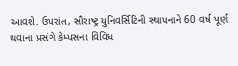આવશે. ઉપરાંત, સૌરાષ્ટ્ર યુનિવર્સિટિની સ્થાપનાને 60 વર્ષ પૂર્ણ થવાના પ્રસંગે કેમ્પસના વિવિધ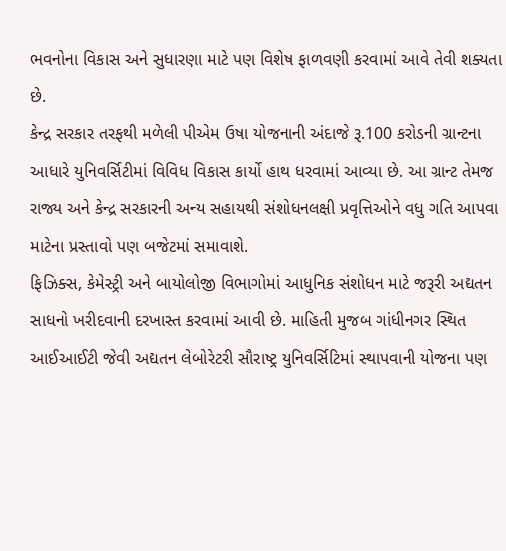ભવનોના વિકાસ અને સુધારણા માટે પણ વિશેષ ફાળવણી કરવામાં આવે તેવી શક્યતા છે.
કેન્દ્ર સરકાર તરફથી મળેલી પીએમ ઉષા યોજનાની અંદાજે રૂ.100 કરોડની ગ્રાન્ટના આધારે યુનિવર્સિટીમાં વિવિધ વિકાસ કાર્યો હાથ ધરવામાં આવ્યા છે. આ ગ્રાન્ટ તેમજ રાજ્ય અને કેન્દ્ર સરકારની અન્ય સહાયથી સંશોધનલક્ષી પ્રવૃત્તિઓને વધુ ગતિ આપવા માટેના પ્રસ્તાવો પણ બજેટમાં સમાવાશે.
ફિઝિક્સ, કેમેસ્ટ્રી અને બાયોલોજી વિભાગોમાં આધુનિક સંશોધન માટે જરૂરી અદ્યતન સાધનો ખરીદવાની દરખાસ્ત કરવામાં આવી છે. માહિતી મુજબ ગાંધીનગર સ્થિત આઈઆઈટી જેવી અદ્યતન લેબોરેટરી સૌરાષ્ટ્ર યુનિવર્સિટિમાં સ્થાપવાની યોજના પણ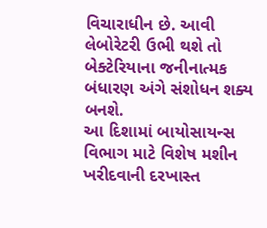વિચારાધીન છે. આવી લેબોરેટરી ઉભી થશે તો બેક્ટેરિયાના જનીનાત્મક બંધારણ અંગે સંશોધન શક્ય બનશે.
આ દિશામાં બાયોસાયન્સ વિભાગ માટે વિશેષ મશીન ખરીદવાની દરખાસ્ત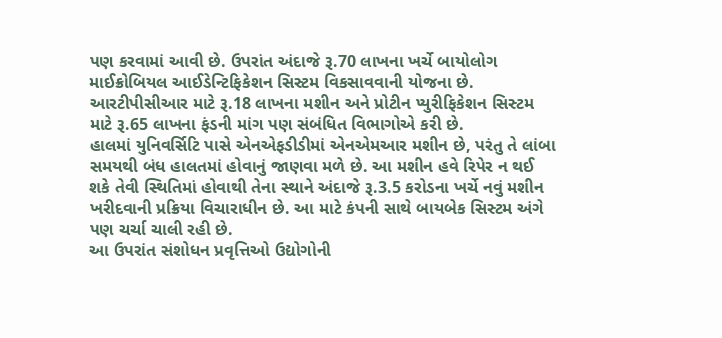પણ કરવામાં આવી છે. ઉપરાંત અંદાજે રૂ.70 લાખના ખર્ચે બાયોલોગ માઈક્રોબિયલ આઈડેન્ટિફિકેશન સિસ્ટમ વિકસાવવાની યોજના છે. આરટીપીસીઆર માટે રૂ.18 લાખના મશીન અને પ્રોટીન પ્યુરીફિકેશન સિસ્ટમ માટે રૂ.65 લાખના ફંડની માંગ પણ સંબંધિત વિભાગોએ કરી છે.
હાલમાં યુનિવર્સિટિ પાસે એનએફડીડીમાં એનએમઆર મશીન છે, પરંતુ તે લાંબા સમયથી બંધ હાલતમાં હોવાનું જાણવા મળે છે. આ મશીન હવે રિપેર ન થઈ શકે તેવી સ્થિતિમાં હોવાથી તેના સ્થાને અંદાજે રૂ.3.5 કરોડના ખર્ચે નવું મશીન ખરીદવાની પ્રક્રિયા વિચારાધીન છે. આ માટે કંપની સાથે બાયબેક સિસ્ટમ અંગે પણ ચર્ચા ચાલી રહી છે.
આ ઉપરાંત સંશોધન પ્રવૃત્તિઓ ઉદ્યોગોની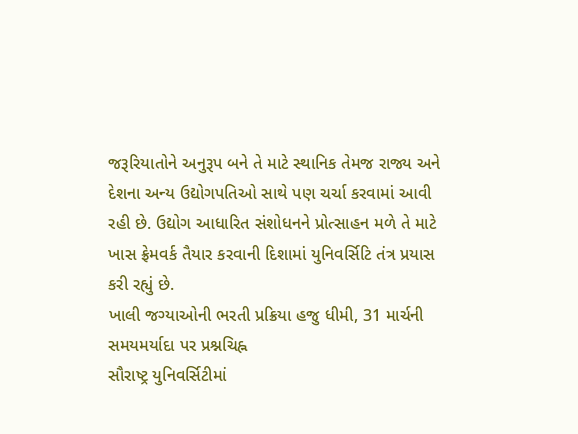જરૂરિયાતોને અનુરૂપ બને તે માટે સ્થાનિક તેમજ રાજ્ય અને દેશના અન્ય ઉદ્યોગપતિઓ સાથે પણ ચર્ચા કરવામાં આવી રહી છે. ઉદ્યોગ આધારિત સંશોધનને પ્રોત્સાહન મળે તે માટે ખાસ ફ્રેમવર્ક તૈયાર કરવાની દિશામાં યુનિવર્સિટિ તંત્ર પ્રયાસ કરી રહ્યું છે.
ખાલી જગ્યાઓની ભરતી પ્રક્રિયા હજુ ધીમી, 31 માર્ચની સમયમર્યાદા પર પ્રશ્નચિહ્ન
સૌરાષ્ટ્ર યુનિવર્સિટીમાં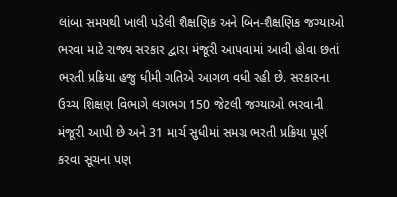લાંબા સમયથી ખાલી પડેલી શૈક્ષણિક અને બિન-શૈક્ષણિક જગ્યાઓ ભરવા માટે રાજ્ય સરકાર દ્વારા મંજૂરી આપવામાં આવી હોવા છતાં ભરતી પ્રક્રિયા હજુ ધીમી ગતિએ આગળ વધી રહી છે. સરકારના ઉચ્ચ શિક્ષણ વિભાગે લગભગ 150 જેટલી જગ્યાઓ ભરવાની મંજૂરી આપી છે અને 31 માર્ચ સુધીમાં સમગ્ર ભરતી પ્રક્રિયા પૂર્ણ કરવા સૂચના પણ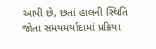આપી છે, છતાં હાલની સ્થિતિ જોતા સમયમર્યાદામાં પ્રક્રિયા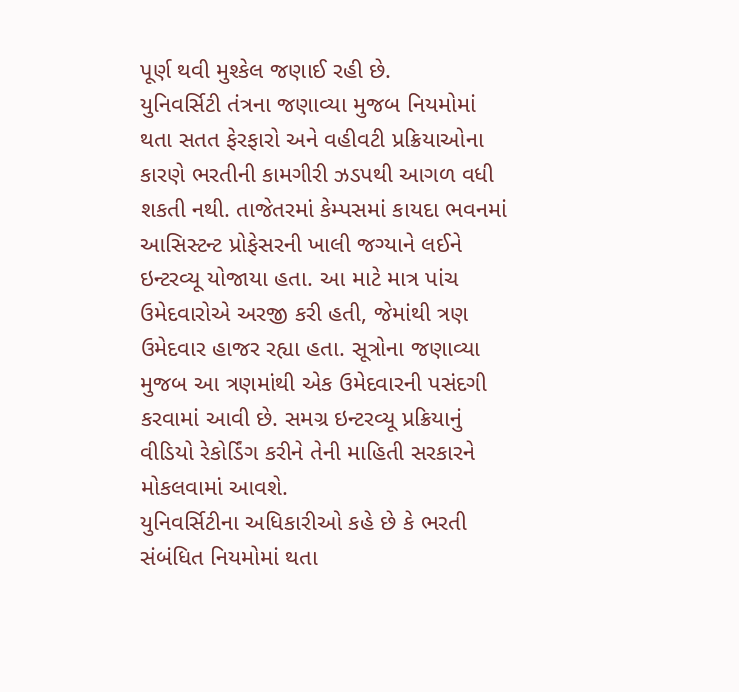પૂર્ણ થવી મુશ્કેલ જણાઈ રહી છે.
યુનિવર્સિટી તંત્રના જણાવ્યા મુજબ નિયમોમાં થતા સતત ફેરફારો અને વહીવટી પ્રક્રિયાઓના કારણે ભરતીની કામગીરી ઝડપથી આગળ વધી શકતી નથી. તાજેતરમાં કેમ્પસમાં કાયદા ભવનમાં આસિસ્ટન્ટ પ્રોફેસરની ખાલી જગ્યાને લઈને ઇન્ટરવ્યૂ યોજાયા હતા. આ માટે માત્ર પાંચ ઉમેદવારોએ અરજી કરી હતી, જેમાંથી ત્રણ ઉમેદવાર હાજર રહ્યા હતા. સૂત્રોના જણાવ્યા મુજબ આ ત્રણમાંથી એક ઉમેદવારની પસંદગી કરવામાં આવી છે. સમગ્ર ઇન્ટરવ્યૂ પ્રક્રિયાનું વીડિયો રેકોર્ડિંગ કરીને તેની માહિતી સરકારને મોકલવામાં આવશે.
યુનિવર્સિટીના અધિકારીઓ કહે છે કે ભરતી સંબંધિત નિયમોમાં થતા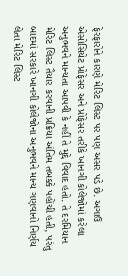ફેરફારોને કારણે મેરિટ લિસ્ટ પર પણ અસર પડે છે. અગાઉ એસોસિયેટ પ્રોફેસર અને પ્રોફેસર તરીકે ખાનગી કોલેજોમાં કરેલા અનુભવને માન્યતા આપવી કે નહીં તે મુદ્દે વિવાદ હતો. તે દરમિયાન મેરિટ લિસ્ટ તૈયાર કરવાની પ્રક્રિયા અંતિમ તબક્કે પહોંચી હતી, પરંતુ બાદમાં સરકારે ખાનગી કોલેજોના અનુભવને માન્ય ગણવાનો નિર્ણય લેતા મેરિટ લિસ્ટ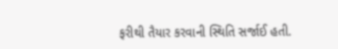ફરીથી તૈયાર કરવાની સ્થિતિ સર્જાઈ હતી.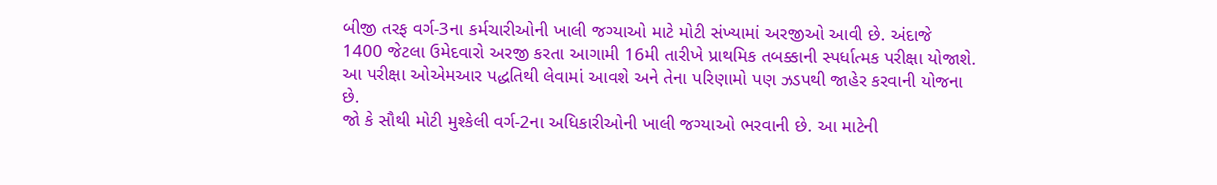બીજી તરફ વર્ગ-3ના કર્મચારીઓની ખાલી જગ્યાઓ માટે મોટી સંખ્યામાં અરજીઓ આવી છે. અંદાજે 1400 જેટલા ઉમેદવારો અરજી કરતા આગામી 16મી તારીખે પ્રાથમિક તબક્કાની સ્પર્ધાત્મક પરીક્ષા યોજાશે. આ પરીક્ષા ઓએમઆર પદ્ધતિથી લેવામાં આવશે અને તેના પરિણામો પણ ઝડપથી જાહેર કરવાની યોજના છે.
જો કે સૌથી મોટી મુશ્કેલી વર્ગ-2ના અધિકારીઓની ખાલી જગ્યાઓ ભરવાની છે. આ માટેની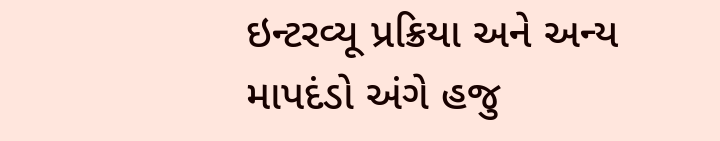ઇન્ટરવ્યૂ પ્રક્રિયા અને અન્ય માપદંડો અંગે હજુ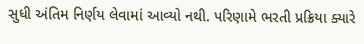સુધી અંતિમ નિર્ણય લેવામાં આવ્યો નથી. પરિણામે ભરતી પ્રક્રિયા ક્યારે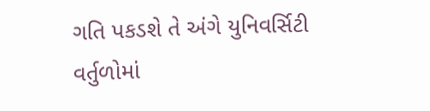ગતિ પકડશે તે અંગે યુનિવર્સિટી વર્તુળોમાં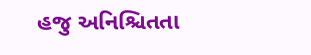હજુ અનિશ્ચિતતા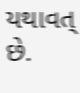યથાવત્ છે.